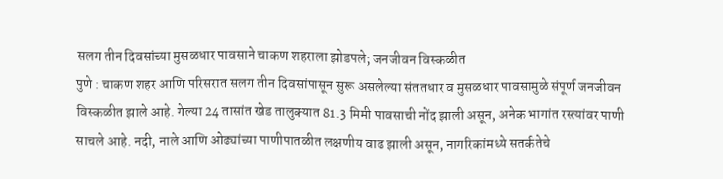सलग तीन दिवसांच्या मुसळधार पावसाने चाकण शहराला झोडपले; जनजीवन विस्कळीत
पुणे : चाकण शहर आणि परिसरात सलग तीन दिवसांपासून सुरू असलेल्या संततधार व मुसळधार पावसामुळे संपूर्ण जनजीवन विस्कळीत झाले आहे. गेल्या 24 तासांत खेड तालुक्यात 81.3 मिमी पावसाची नोंद झाली असून, अनेक भागांत रस्त्यांवर पाणी साचले आहे. नदी, नाले आणि ओढ्यांच्या पाणीपातळीत लक्षणीय वाढ झाली असून, नागरिकांमध्ये सतर्कतेचे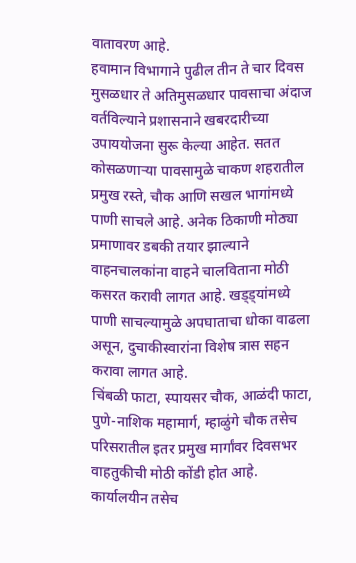वातावरण आहे.
हवामान विभागाने पुढील तीन ते चार दिवस मुसळधार ते अतिमुसळधार पावसाचा अंदाज वर्तविल्याने प्रशासनाने खबरदारीच्या उपाययोजना सुरू केल्या आहेत. सतत कोसळणाऱ्या पावसामुळे चाकण शहरातील प्रमुख रस्ते, चौक आणि सखल भागांमध्ये पाणी साचले आहे. अनेक ठिकाणी मोठ्या प्रमाणावर डबकी तयार झाल्याने वाहनचालकांना वाहने चालविताना मोठी कसरत करावी लागत आहे. खड्ड्यांमध्ये पाणी साचल्यामुळे अपघाताचा धोका वाढला असून, दुचाकीस्वारांना विशेष त्रास सहन करावा लागत आहे.
चिंबळी फाटा, स्पायसर चौक, आळंदी फाटा, पुणे-नाशिक महामार्ग, म्हाळुंगे चौक तसेच परिसरातील इतर प्रमुख मार्गांवर दिवसभर वाहतुकीची मोठी कोंडी होत आहे. कार्यालयीन तसेच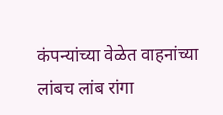कंपन्यांच्या वेळेत वाहनांच्या लांबच लांब रांगा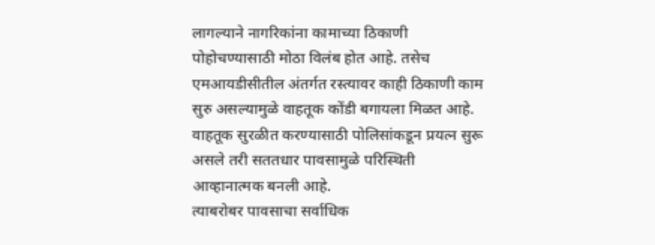लागल्याने नागरिकांना कामाच्या ठिकाणी पोहोचण्यासाठी मोठा विलंब होत आहे. तसेच एमआयडीसीतील अंतर्गत रस्त्यावर काही ठिकाणी काम सुरु असल्यामुळे वाहतूक कोंडी बगायला मिळत आहे. वाहतूक सुरळीत करण्यासाठी पोलिसांकडून प्रयत्न सुरू असले तरी सततधार पावसामुळे परिस्थिती आव्हानात्मक बनली आहे.
त्याबरोबर पावसाचा सर्वाधिक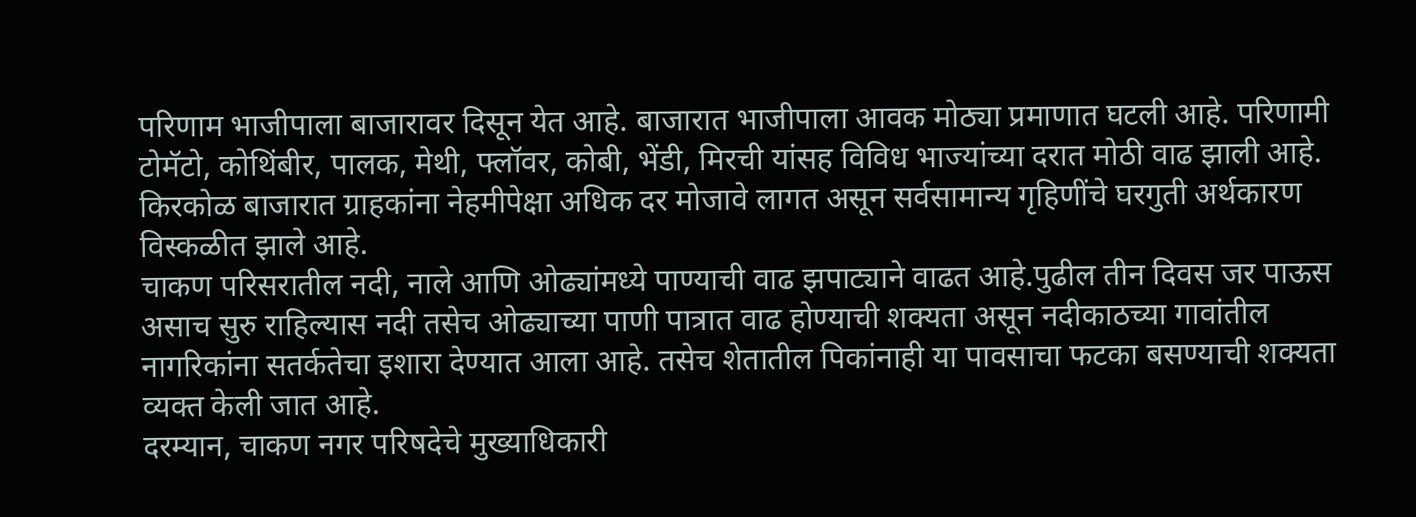परिणाम भाजीपाला बाजारावर दिसून येत आहे. बाजारात भाजीपाला आवक मोठ्या प्रमाणात घटली आहे. परिणामी टोमॅटो, कोथिंबीर, पालक, मेथी, फ्लॉवर, कोबी, भेंडी, मिरची यांसह विविध भाज्यांच्या दरात मोठी वाढ झाली आहे. किरकोळ बाजारात ग्राहकांना नेहमीपेक्षा अधिक दर मोजावे लागत असून सर्वसामान्य गृहिणींचे घरगुती अर्थकारण विस्कळीत झाले आहे.
चाकण परिसरातील नदी, नाले आणि ओढ्यांमध्ये पाण्याची वाढ झपाट्याने वाढत आहे.पुढील तीन दिवस जर पाऊस असाच सुरु राहिल्यास नदी तसेच ओढ्याच्या पाणी पात्रात वाढ होण्याची शक्यता असून नदीकाठच्या गावांतील नागरिकांना सतर्कतेचा इशारा देण्यात आला आहे. तसेच शेतातील पिकांनाही या पावसाचा फटका बसण्याची शक्यता व्यक्त केली जात आहे.
दरम्यान, चाकण नगर परिषदेचे मुख्याधिकारी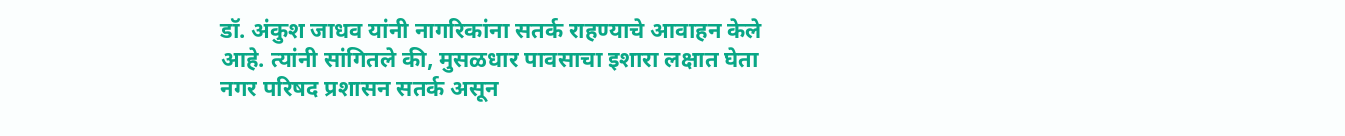डॉ. अंकुश जाधव यांनी नागरिकांना सतर्क राहण्याचे आवाहन केले आहे. त्यांनी सांगितले की, मुसळधार पावसाचा इशारा लक्षात घेता नगर परिषद प्रशासन सतर्क असून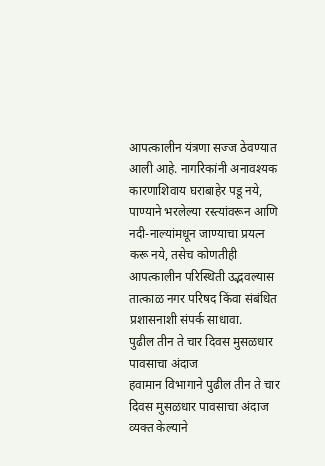आपत्कालीन यंत्रणा सज्ज ठेवण्यात आली आहे. नागरिकांनी अनावश्यक कारणाशिवाय घराबाहेर पडू नये, पाण्याने भरलेल्या रस्त्यांवरून आणि नदी-नाल्यांमधून जाण्याचा प्रयत्न करू नये, तसेच कोणतीही आपत्कालीन परिस्थिती उद्भवल्यास तात्काळ नगर परिषद किंवा संबंधित प्रशासनाशी संपर्क साधावा.
पुढील तीन ते चार दिवस मुसळधार पावसाचा अंदाज
हवामान विभागाने पुढील तीन ते चार दिवस मुसळधार पावसाचा अंदाज व्यक्त केल्याने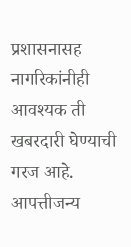प्रशासनासह नागरिकांनीही आवश्यक ती खबरदारी घेण्याची गरज आहे. आपत्तीजन्य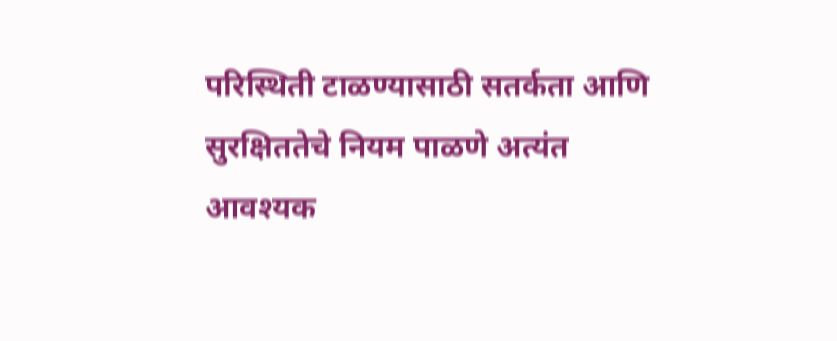परिस्थिती टाळण्यासाठी सतर्कता आणि सुरक्षिततेचे नियम पाळणे अत्यंत आवश्यक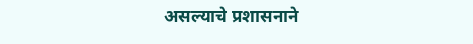असल्याचे प्रशासनाने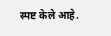स्पष्ट केले आहे.